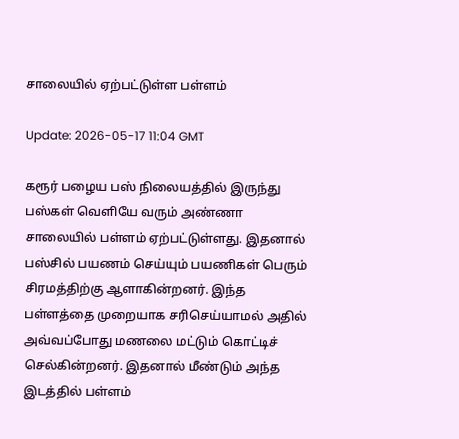சாலையில் ஏற்பட்டுள்ள பள்ளம்

Update: 2026-05-17 11:04 GMT

கரூர் பழைய பஸ் நிலையத்தில் இருந்து பஸ்கள் வெளியே வரும் அண்ணா சாலையில் பள்ளம் ஏற்பட்டுள்ளது. இதனால் பஸ்சில் பயணம் செய்யும் பயணிகள் பெரும் சிரமத்திற்கு ஆளாகின்றனர். இந்த பள்ளத்தை முறையாக சரிசெய்யாமல் அதில் அவ்வப்போது மணலை மட்டும் கொட்டிச் செல்கின்றனர். இதனால் மீண்டும் அந்த இடத்தில் பள்ளம்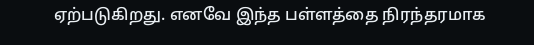ஏற்படுகிறது. எனவே இந்த பள்ளத்தை நிரந்தரமாக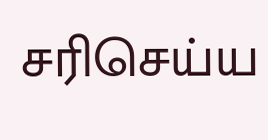சரிசெய்ய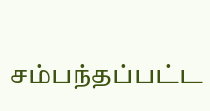சம்பந்தப்பட்ட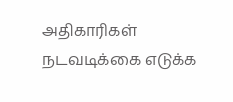அதிகாரிகள் நடவடிக்கை எடுக்க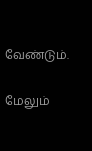வேண்டும்.

மேலும்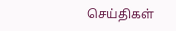செய்திகள்